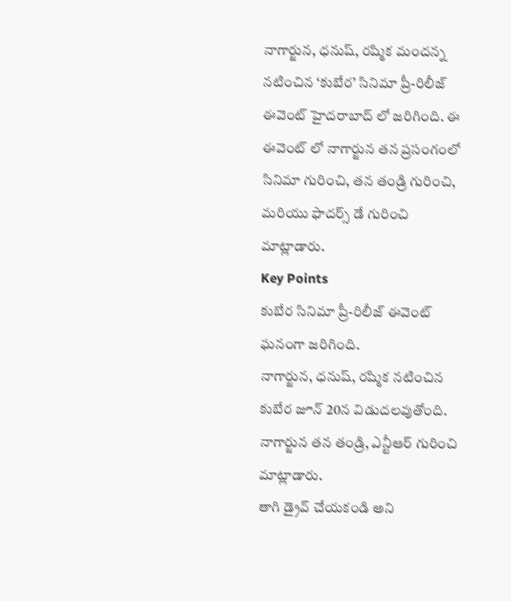నాగార్జున, ధనుష్, రష్మిక మందన్న నటించిన ‘కుబేర’ సినిమా ప్రీ-రిలీజ్ ఈవెంట్ హైదరాబాద్ లో జరిగింది. ఈ ఈవెంట్ లో నాగార్జున తన ప్రసంగంలో సినిమా గురించి, తన తండ్రి గురించి, మరియు ఫాదర్స్ డే గురించి మాట్లాడారు.
Key Points
కుబేర సినిమా ప్రీ-రిలీజ్ ఈవెంట్ ఘనంగా జరిగింది.
నాగార్జున, ధనుష్, రష్మిక నటించిన కుబేర జూన్ 20న విడుదలవుతోంది.
నాగార్జున తన తండ్రి, ఎన్టీఆర్ గురించి మాట్లాడారు.
తాగి డ్రైవ్ చేయకండి అని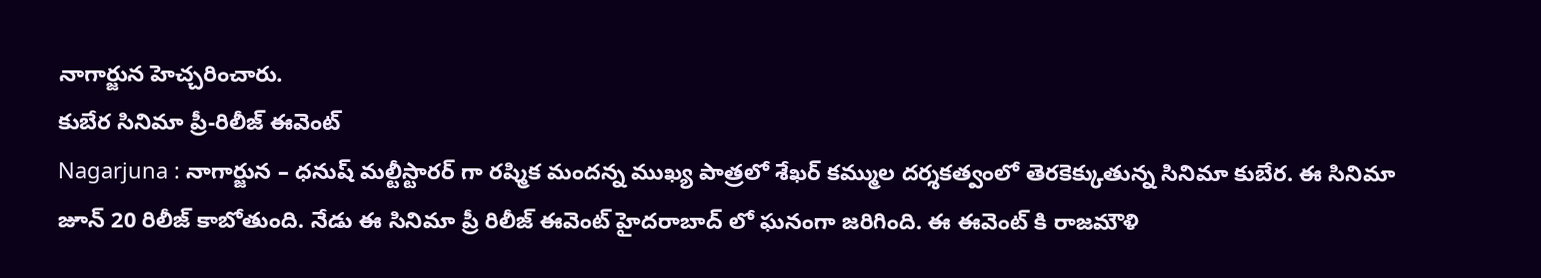నాగార్జున హెచ్చరించారు.
కుబేర సినిమా ప్రీ-రిలీజ్ ఈవెంట్
Nagarjuna : నాగార్జున – ధనుష్ మల్టీస్టారర్ గా రష్మిక మందన్న ముఖ్య పాత్రలో శేఖర్ కమ్ముల దర్శకత్వంలో తెరకెక్కుతున్న సినిమా కుబేర. ఈ సినిమా జూన్ 20 రిలీజ్ కాబోతుంది. నేడు ఈ సినిమా ప్రీ రిలీజ్ ఈవెంట్ హైదరాబాద్ లో ఘనంగా జరిగింది. ఈ ఈవెంట్ కి రాజమౌళి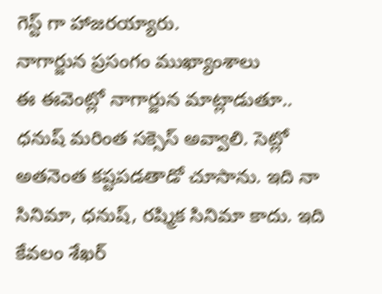గెస్ట్ గా హాజరయ్యారు.
నాగార్జున ప్రసంగం ముఖ్యాంశాలు
ఈ ఈవెంట్లో నాగార్జున మాట్లాడుతూ.. ధనుష్ మరింత సక్సెస్ అవ్వాలి. సెట్లో అతనెంత కష్టపడతాడో చూసాను. ఇది నా సినిమా, ధనుష్, రష్మిక సినిమా కాదు. ఇది కేవలం శేఖర్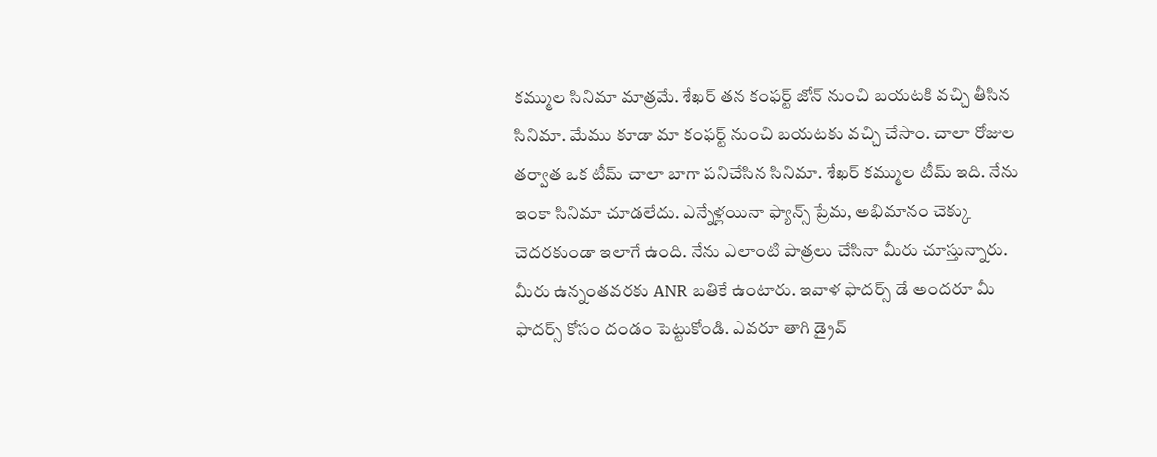కమ్ముల సినిమా మాత్రమే. శేఖర్ తన కంఫర్ట్ జోన్ నుంచి బయటకి వచ్చి తీసిన సినిమా. మేము కూడా మా కంఫర్ట్ నుంచి బయటకు వచ్చి చేసాం. చాలా రోజుల తర్వాత ఒక టీమ్ చాలా బాగా పనిచేసిన సినిమా. శేఖర్ కమ్ముల టీమ్ ఇది. నేను ఇంకా సినిమా చూడలేదు. ఎన్నేళ్లయినా ఫ్యాన్స్ ప్రేమ, అభిమానం చెక్కు చెదరకుండా ఇలాగే ఉంది. నేను ఎలాంటి పాత్రలు చేసినా మీరు చూస్తున్నారు. మీరు ఉన్నంతవరకు ANR బతికే ఉంటారు. ఇవాళ ఫాదర్స్ డే అందరూ మీ ఫాదర్స్ కోసం దండం పెట్టుకోండి. ఎవరూ తాగి డ్రైవ్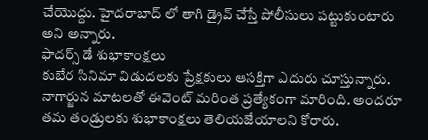చేయొద్దు. హైదరాబాద్ లో తాగి డ్రైవ్ చేస్తే పోలీసులు పట్టుకుంటారు అని అన్నారు.
ఫాదర్స్ డే శుభాకాంక్షలు
కుబేర సినిమా విడుదలకు ప్రేక్షకులు ఆసక్తిగా ఎదురు చూస్తున్నారు. నాగార్జున మాటలతో ఈవెంట్ మరింత ప్రత్యేకంగా మారింది. అందరూ తమ తండ్రులకు శుభాకాంక్షలు తెలియజేయాలని కోరారు.